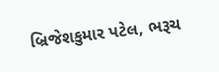બ્રિજેશકુમાર પટેલ, ભરૂચ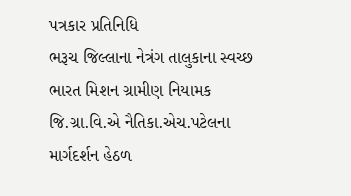પત્રકાર પ્રતિનિધિ
ભરૂચ જિલ્લાના નેત્રંગ તાલુકાના સ્વચ્છ ભારત મિશન ગ્રામીણ નિયામક જિ.ગ્રા.વિ.એ નૈતિકા.એચ.પટેલના માર્ગદર્શન હેઠળ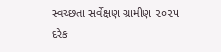સ્વચ્છતા સર્વેક્ષણ ગ્રામીણ ૨૦૨૫ દરેક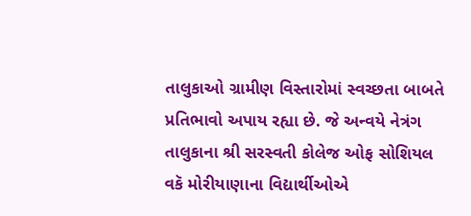તાલુકાઓ ગ્રામીણ વિસ્તારોમાં સ્વચ્છતા બાબતે પ્રતિભાવો અપાય રહ્યા છે. જે અન્વયે નેત્રંગ તાલુકાના શ્રી સરસ્વતી કોલેજ ઓફ સોશિયલ વકૅ મોરીયાણાના વિદ્યાર્થીઓએ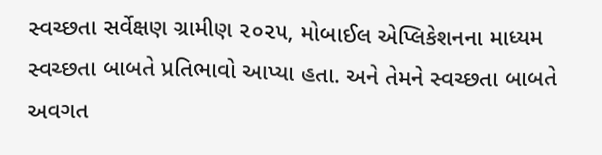સ્વચ્છતા સર્વેક્ષણ ગ્રામીણ ૨૦૨૫, મોબાઈલ એપ્લિકેશનના માધ્યમ સ્વચ્છતા બાબતે પ્રતિભાવો આપ્યા હતા. અને તેમને સ્વચ્છતા બાબતે અવગત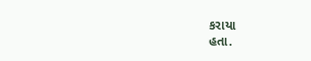કરાયા
હતા.